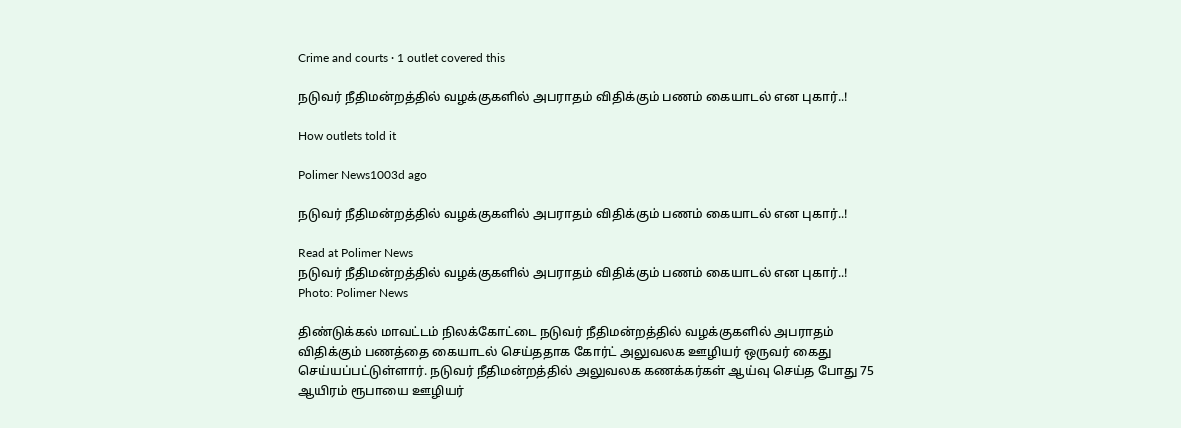Crime and courts · 1 outlet covered this

நடுவர் நீதிமன்றத்தில் வழக்குகளில் அபராதம் விதிக்கும் பணம் கையாடல் என புகார்..!

How outlets told it

Polimer News1003d ago

நடுவர் நீதிமன்றத்தில் வழக்குகளில் அபராதம் விதிக்கும் பணம் கையாடல் என புகார்..!

Read at Polimer News
நடுவர் நீதிமன்றத்தில் வழக்குகளில் அபராதம் விதிக்கும் பணம் கையாடல் என புகார்..!
Photo: Polimer News

திண்டுக்கல் மாவட்டம் நிலக்கோட்டை நடுவர் நீதிமன்றத்தில் வழக்குகளில் அபராதம் விதிக்கும் பணத்தை கையாடல் செய்ததாக கோர்ட் அலுவலக ஊழியர் ஒருவர் கைது செய்யப்பட்டுள்ளார். நடுவர் நீதிமன்றத்தில் அலுவலக கணக்கர்கள் ஆய்வு செய்த போது 75 ஆயிரம் ரூபாயை ஊழியர்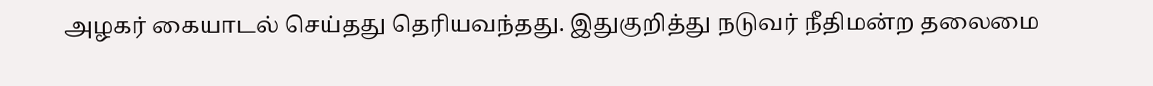அழகர் கையாடல் செய்தது தெரியவந்தது. இதுகுறித்து நடுவர் நீதிமன்ற தலைமை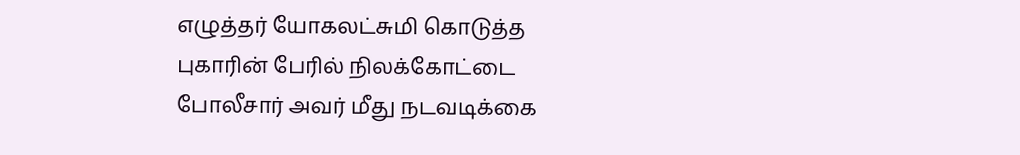எழுத்தர் யோகலட்சுமி கொடுத்த புகாரின் பேரில் நிலக்கோட்டை போலீசார் அவர் மீது நடவடிக்கை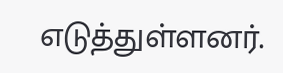எடுத்துள்ளனர்.